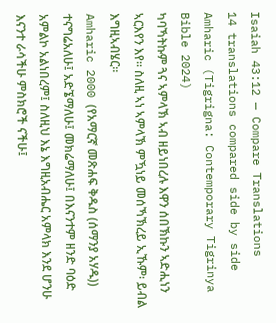Isaiah 43:12 — Compare Translations
14 translations compared side by side
Amharic (Tigrigna: Contemporary Tigrinya Bible 2024)
ካባኻትኩም ጓና ኣምላኽ ኣብ ዘይነበረሉ እዋን ሰበኽኩን ኣድሒነን ኣርእየን እየ። ስለዚ ኣነ ኣምላኽ ምዃነይ መሰኻኽረይ ኢኹም፡ ይብል እግዚኣብሄር።
Amharic 2000 (የአማርኛ መጽሐፍ ቅዱስ (ሰማንያ አሃዱ))
ተናግሬአለሁ፤ አድኜማለሁ፤ መክሬማለሁ፤ በእናንተም ዘንድ ባዕድ አምልኮ አልነበረም፤ ስለዚህ እኔ እግዚአብሔር አምላክ እንደ ሆንሁ እናንተ ራሳችሁ ምስክሮች ናችሁ፤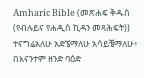Amharic Bible (መጽሐፍ ቅዱስ (የብሉይና የሐዲስ ኪዳን መጻሕፍት))
ተናግሬአለሁ አድኜማለሁ አሳይቼማለሁ፥ በእናንተም ዘንድ ባዕድ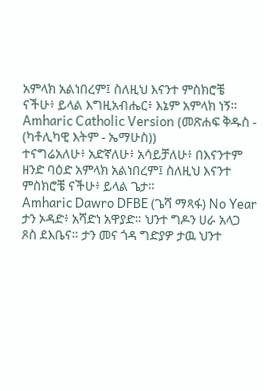አምላክ አልነበረም፤ ስለዚህ እናንተ ምስክሮቼ ናችሁ፥ ይላል እግዚአብሔር፥ እኔም አምላክ ነኝ።
Amharic Catholic Version (መጽሐፍ ቅዱስ - (ካቶሊካዊ እትም - ኤማሁስ))
ተናግሬአለሁ፥ አድኛለሁ፥ አሳይቻለሁ፥ በእናንተም ዘንድ ባዕድ አምላክ አልነበረም፤ ስለዚህ እናንተ ምስክሮቼ ናችሁ፥ ይላል ጌታ።
Amharic Dawro DFBE (ጌሻ ማጻፋ) No Year
ታን ኦዳድ፥ አሻድነ አዋያድ። ህንተ ግዶን ሀራ አላጋ ጾስ ደእቤና። ታን መና ጎዳ ግድያዎ ታዉ ህንተ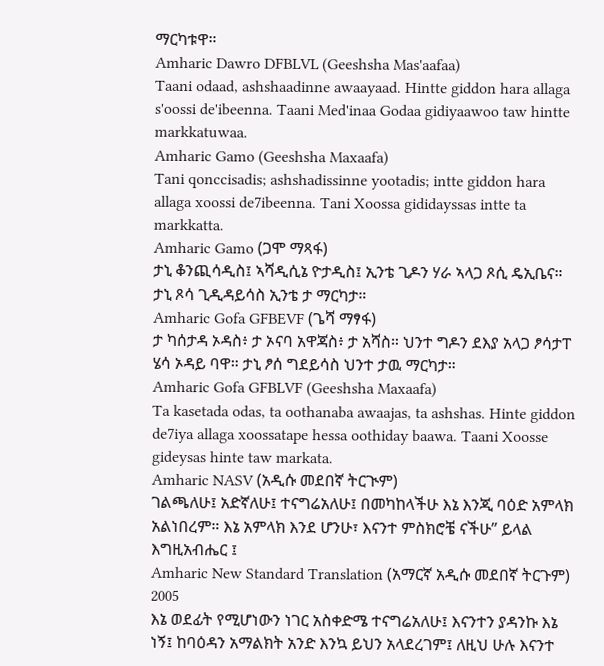ማርካቱዋ።
Amharic Dawro DFBLVL (Geeshsha Mas'aafaa)
Taani odaad, ashshaadinne awaayaad. Hintte giddon hara allaga s'oossi de'ibeenna. Taani Med'inaa Godaa gidiyaawoo taw hintte markkatuwaa.
Amharic Gamo (Geeshsha Maxaafa)
Tani qonccisadis; ashshadissinne yootadis; intte giddon hara allaga xoossi de7ibeenna. Tani Xoossa gididayssas intte ta markkatta.
Amharic Gamo (ጋሞ ማጻፋ)
ታኒ ቆንጪሳዲስ፤ ኣሻዲሲኔ ዮታዲስ፤ ኢንቴ ጊዶን ሃራ ኣላጋ ጾሲ ዴኢቤና። ታኒ ጾሳ ጊዲዳይሳስ ኢንቴ ታ ማርካታ።
Amharic Gofa GFBEVF (ጌሻ ማፃፋ)
ታ ካሰታዳ ኦዳስ፥ ታ ኦናባ አዋጃስ፥ ታ አሻስ። ህንተ ግዶን ደእያ አላጋ ፆሳታፐ ሄሳ ኦዳይ ባዋ። ታኒ ፆሰ ግደይሳስ ህንተ ታዉ ማርካታ።
Amharic Gofa GFBLVF (Geeshsha Maxaafa)
Ta kasetada odas, ta oothanaba awaajas, ta ashshas. Hinte giddon de7iya allaga xoossatape hessa oothiday baawa. Taani Xoosse gideysas hinte taw markata.
Amharic NASV (አዲሱ መደበኛ ትርጒም)
ገልጫለሁ፤ አድኛለሁ፤ ተናግሬአለሁ፤ በመካከላችሁ እኔ እንጂ ባዕድ አምላክ አልነበረም። እኔ አምላክ እንደ ሆንሁ፣ እናንተ ምስክሮቼ ናችሁ” ይላል እግዚአብሔር ፤
Amharic New Standard Translation (አማርኛ አዲሱ መደበኛ ትርጉም) 2005
እኔ ወደፊት የሚሆነውን ነገር አስቀድሜ ተናግሬአለሁ፤ እናንተን ያዳንኩ እኔ ነኝ፤ ከባዕዳን አማልክት አንድ እንኳ ይህን አላደረገም፤ ለዚህ ሁሉ እናንተ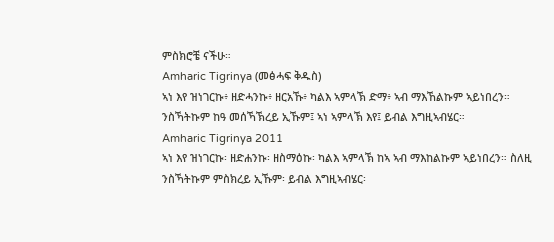ምስክሮቼ ናችሁ።
Amharic Tigrinya (መፅሓፍ ቅዱስ)
ኣነ እየ ዝነገርኩ፥ ዘድሓንኩ፥ ዘርአኹ፥ ካልእ ኣምላኽ ድማ፥ ኣብ ማእኸልኩም ኣይነበረን። ንስኻትኩም ከዓ መሰኻኽረይ ኢኹም፤ ኣነ ኣምላኽ እየ፤ ይብል እግዚኣብሄር።
Amharic Tigrinya 2011
ኣነ እየ ዝነገርኩ፡ ዘድሐንኩ፡ ዘስማዕኩ፡ ካልእ ኣምላኽ ከኣ ኣብ ማእከልኩም ኣይነበረን። ስለዚ ንስኻትኩም ምስክረይ ኢኹም፡ ይብል እግዚኣብሄር፡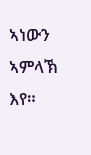ኣነውን ኣምላኽ እየ።